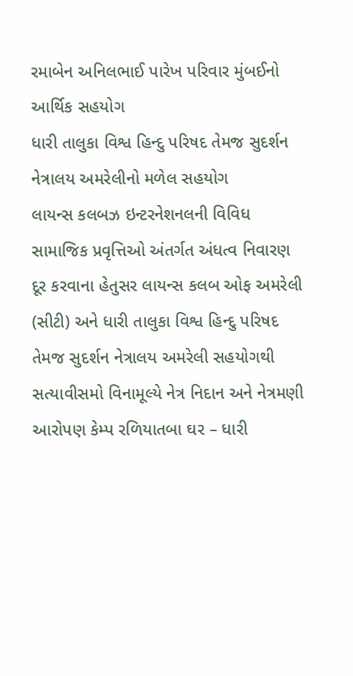રમાબેન અનિલભાઈ પારેખ પરિવાર મુંબઈનો આર્થિક સહયોગ
ધારી તાલુકા વિશ્વ હિન્દુ પરિષદ તેમજ સુદર્શન નેત્રાલય અમરેલીનો મળેલ સહયોગ
લાયન્સ કલબઝ ઇન્ટરનેશનલની વિવિધ સામાજિક પ્રવૃત્તિઓ અંતર્ગત અંધત્વ નિવારણ દૂર કરવાના હેતુસર લાયન્સ કલબ ઓફ અમરેલી (સીટી) અને ધારી તાલુકા વિશ્વ હિન્દુ પરિષદ તેમજ સુદર્શન નેત્રાલય અમરેલી સહયોગથી સત્યાવીસમો વિનામૂલ્યે નેત્ર નિદાન અને નેત્રમણી આરોપણ કેમ્પ રળિયાતબા ઘર – ધારી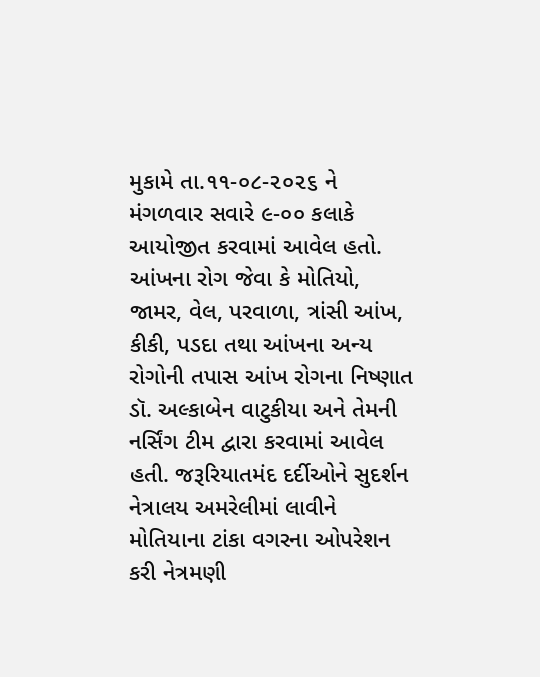મુકામે તા.૧૧-૦૮-૨૦૨૬ ને મંગળવાર સવારે ૯-૦૦ કલાકે આયોજીત કરવામાં આવેલ હતો.
આંખના રોગ જેવા કે મોતિયો, જામર, વેલ, પરવાળા, ત્રાંસી આંખ, કીકી, પડદા તથા આંખના અન્ય રોગોની તપાસ આંખ રોગના નિષ્ણાત ડૉ. અલ્કાબેન વાટુકીયા અને તેમની નર્સિંગ ટીમ દ્વારા કરવામાં આવેલ હતી. જરૂરિયાતમંદ દર્દીઓને સુદર્શન નેત્રાલય અમરેલીમાં લાવીને મોતિયાના ટાંકા વગરના ઓપરેશન કરી નેત્રમણી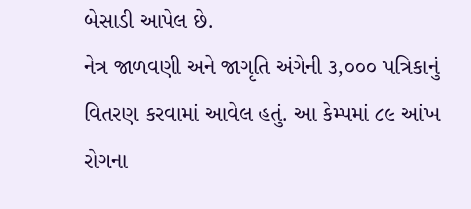બેસાડી આપેલ છે.
નેત્ર જાળવણી અને જાગૃતિ અંગેની ૩,૦૦૦ પત્રિકાનું વિતરણ કરવામાં આવેલ હતું. આ કેમ્પમાં ૮૯ આંખ રોગના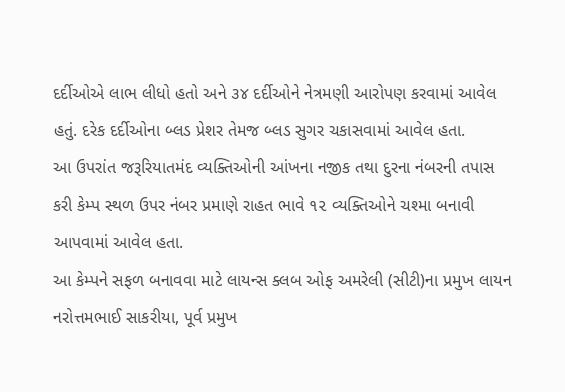દર્દીઓએ લાભ લીધો હતો અને ૩૪ દર્દીઓને નેત્રમણી આરોપણ કરવામાં આવેલ હતું. દરેક દર્દીઓના બ્લડ પ્રેશર તેમજ બ્લડ સુગર ચકાસવામાં આવેલ હતા.
આ ઉપરાંત જરૂરિયાતમંદ વ્યક્તિઓની આંખના નજીક તથા દુરના નંબરની તપાસ કરી કેમ્પ સ્થળ ઉપર નંબર પ્રમાણે રાહત ભાવે ૧૨ વ્યક્તિઓને ચશ્મા બનાવી આપવામાં આવેલ હતા.
આ કેમ્પને સફળ બનાવવા માટે લાયન્સ ક્લબ ઓફ અમરેલી (સીટી)ના પ્રમુખ લાયન નરોત્તમભાઈ સાકરીયા, પૂર્વ પ્રમુખ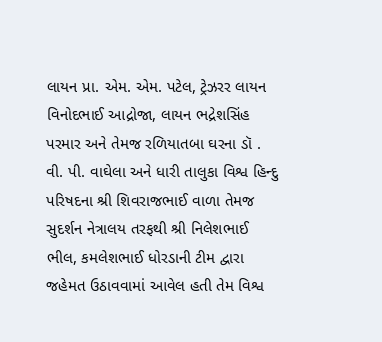લાયન પ્રા. એમ. એમ. પટેલ, ટ્રેઝરર લાયન વિનોદભાઈ આદ્રોજા, લાયન ભદ્રેશસિંહ પરમાર અને તેમજ રળિયાતબા ઘરના ડૉ . વી. પી. વાઘેલા અને ધારી તાલુકા વિશ્વ હિન્દુ પરિષદના શ્રી શિવરાજભાઈ વાળા તેમજ સુદર્શન નેત્રાલય તરફથી શ્રી નિલેશભાઈ ભીલ, કમલેશભાઈ ધોરડાની ટીમ દ્વારા જહેમત ઉઠાવવામાં આવેલ હતી તેમ વિશ્વ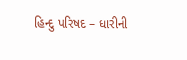હિન્દુ પરિષદ – ધારીની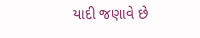યાદી જણાવે છે